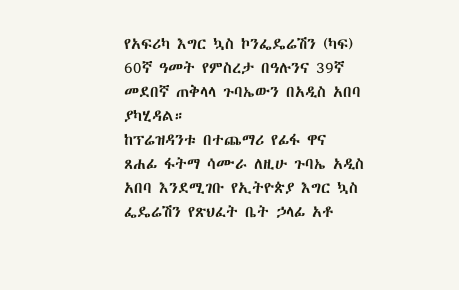የአፍሪካ እግር ኳስ ኮንፌዴሬሽን (ካፍ) 60ኛ ዓመት የምስረታ በዓሉንና 39ኛ መደበኛ ጠቅላላ ጉባኤውን በአዲስ አበባ ያካሂዳል።
ከፕሬዝዳንቱ በተጨማሪ የፊፋ ዋና ጸሐፊ ፋትማ ሳሙራ ለዚሁ ጉባኤ አዲስ አበባ እንደሚገቡ የኢትዮጵያ እግር ኳስ ፌዴሬሽን የጽህፈት ቤት ኃላፊ አቶ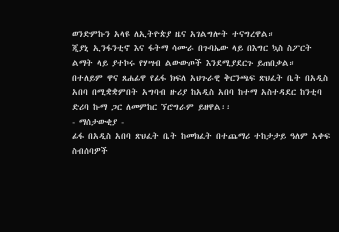ወንድምኩን አላዩ ለኢትዮጵያ ዜና አገልግሎት ተናግረዋል።
ጂያኒ ኢንፋንቲኖ እና ፋትማ ሳሙራ በጉባኤው ላይ በእግር ኳስ ስፖርት ልማት ላይ ያተኮሩ የሃሣብ ልውውጦች እንደሚያደርጉ ይጠበቃል።
በተለይም ዋና ጸሐፊዋ የፊፋ ክፍለ አህጉራዊ ቅርንጫፍ ጽህፈት ቤት በአዲስ አበባ በሚቋቋምበት አግባብ ዙሪያ ከአዲስ አበባ ከተማ አስተዳደር ከንቲባ ድሪባ ኩማ ጋር ለመምከር ኘሮግራም ይዘዋል፡፡
- ማሰታውቂያ -
ፊፋ በአዲስ አበባ ጽህፈት ቤት ከመክፈት በተጨማሪ ተከታታይ ዓለም አቀፍ ስብሰባዎች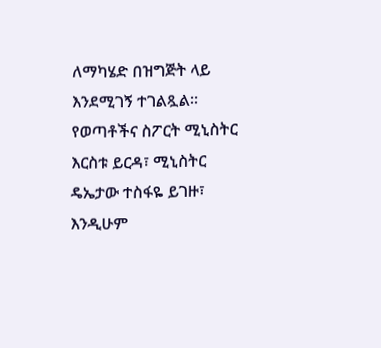ለማካሄድ በዝግጅት ላይ እንደሚገኝ ተገልጿል።
የወጣቶችና ስፖርት ሚኒስትር እርስቱ ይርዳ፣ ሚኒስትር ዴኤታው ተስፋዬ ይገዙ፣ እንዲሁም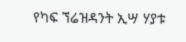የካፍ ኘሬዝዳንት ኢሣ ሃያቱ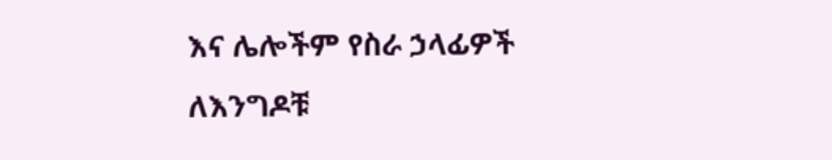እና ሌሎችም የስራ ኃላፊዎች ለእንግዶቹ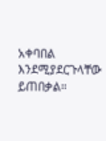አቀባበል እንደሚያደርጉላቸው ይጠበቃል።